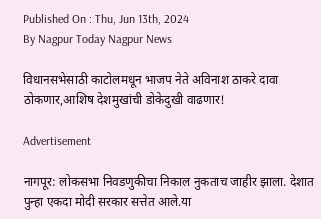Published On : Thu, Jun 13th, 2024
By Nagpur Today Nagpur News

विधानसभेसाठी काटोलमधून भाजप नेते अविनाश ठाकरे दावा ठोकणार,आशिष देशमुखांची डोकेदुखी वाढणार!

Advertisement

नागपूर: लोकसभा निवडणुकीचा निकाल नुकताच जाहीर झाला. देशात पुन्हा एकदा मोदी सरकार सत्तेत आले.या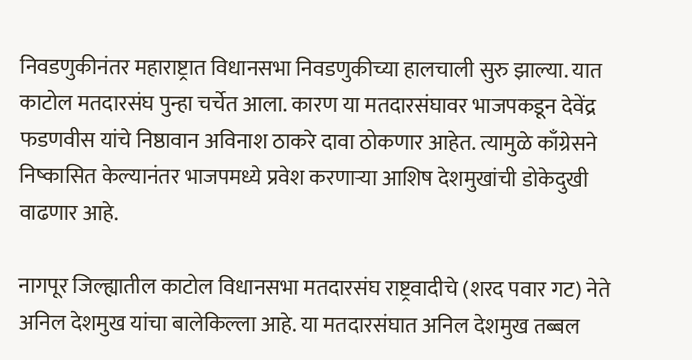निवडणुकीनंतर महाराष्ट्रात विधानसभा निवडणुकीच्या हालचाली सुरु झाल्या. यात काटोल मतदारसंघ पुन्हा चर्चेत आला. कारण या मतदारसंघावर भाजपकडून देवेंद्र फडणवीस यांचे निष्ठावान अविनाश ठाकरे दावा ठोकणार आहेत. त्यामुळे काँग्रेसने निष्कासित केल्यानंतर भाजपमध्ये प्रवेश करणाऱ्या आशिष देशमुखांची डोकेदुखी वाढणार आहे.

नागपूर जिल्ह्यातील काटोल विधानसभा मतदारसंघ राष्ट्रवादीचे (शरद पवार गट) नेते अनिल देशमुख यांचा बालेकिल्ला आहे. या मतदारसंघात अनिल देशमुख तब्बल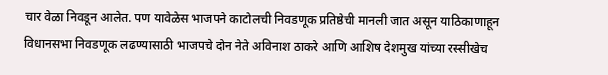चार वेळा निवडून आलेत. पण यावेळेस भाजपने काटोलची निवडणूक प्रतिष्ठेची मानली जात असून याठिकाणाहून विधानसभा निवडणूक लढण्यासाठी भाजपचे दोन नेते अविनाश ठाकरे आणि आशिष देशमुख यांच्या रस्सीखेच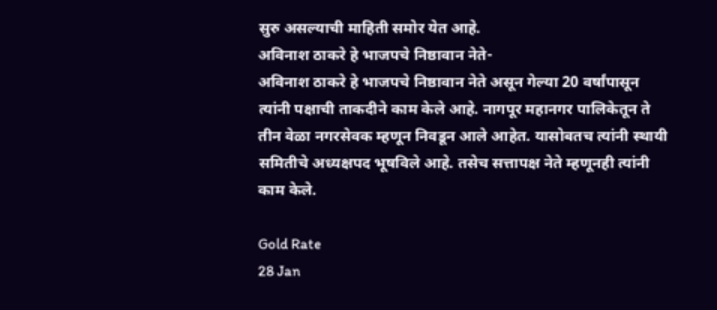सुरु असल्याची माहिती समोर येत आहे.
अविनाश ठाकरे हे भाजपचे निष्ठावान नेते-
अविनाश ठाकरे हे भाजपचे निष्ठावान नेते असून गेल्या 20 वर्षांपासून त्यांनी पक्षाची ताकदीने काम केले आहे. नागपूर महानगर पालिकेतून ते तीन वेळा नगरसेवक म्हणून निवडून आले आहेत. यासोबतच त्यांनी स्थायी समितीचे अध्यक्षपद भूषविले आहे. तसेच सत्तापक्ष नेते म्हणूनही त्यांनी काम केले.

Gold Rate
28 Jan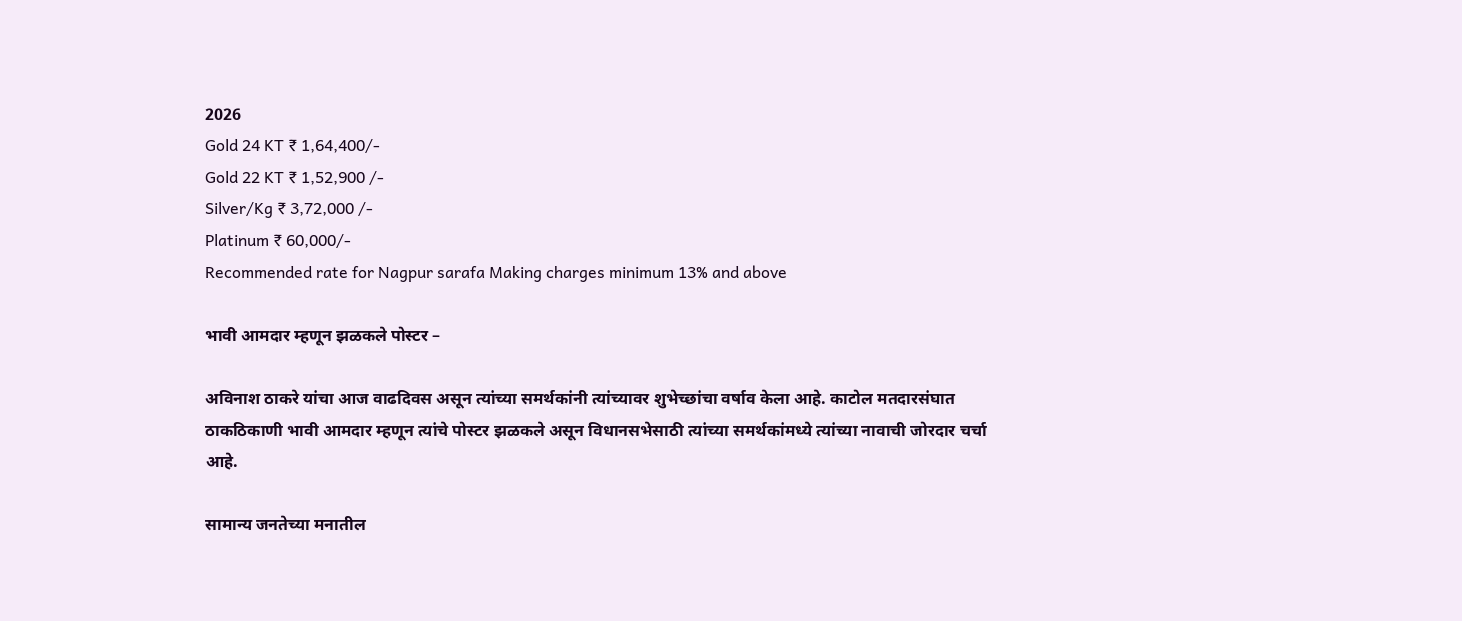2026
Gold 24 KT ₹ 1,64,400/-
Gold 22 KT ₹ 1,52,900 /-
Silver/Kg ₹ 3,72,000 /-
Platinum ₹ 60,000/-
Recommended rate for Nagpur sarafa Making charges minimum 13% and above

भावी आमदार म्हणून झळकले पोस्टर –

अविनाश ठाकरे यांचा आज वाढदिवस असून त्यांच्या समर्थकांनी त्यांच्यावर शुभेच्छांचा वर्षाव केला आहे. काटोल मतदारसंघात ठाकठिकाणी भावी आमदार म्हणून त्यांचे पोस्टर झळकले असून विधानसभेसाठी त्यांच्या समर्थकांमध्ये त्यांच्या नावाची जोरदार चर्चा आहे.

सामान्य जनतेच्या मनातील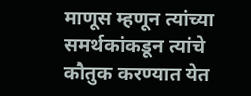माणूस म्हणून त्यांच्या समर्थकांकडून त्यांचे कौतुक करण्यात येत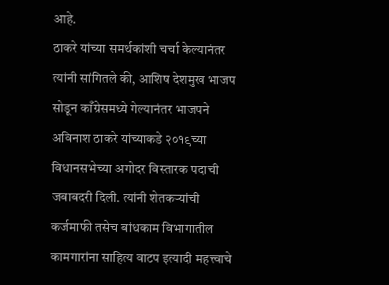आहे.
ठाकरे यांच्या समर्थकांशी चर्चा केल्यानंतर त्यांनी सांगितले की, आशिष देशमुख भाजप सोडून काँग्रेसमध्ये गेल्यानंतर भाजपने अविनाश ठाकरे यांच्याकडे २०१९च्या विधानसभेच्या अगोदर विस्तारक पदाची जबाबदरी दिली. त्यांनी शेतकऱ्यांची कर्जमाफी तसेच बांधकाम विभागातील कामगारांना साहित्य वाटप इत्यादी महत्त्वाचे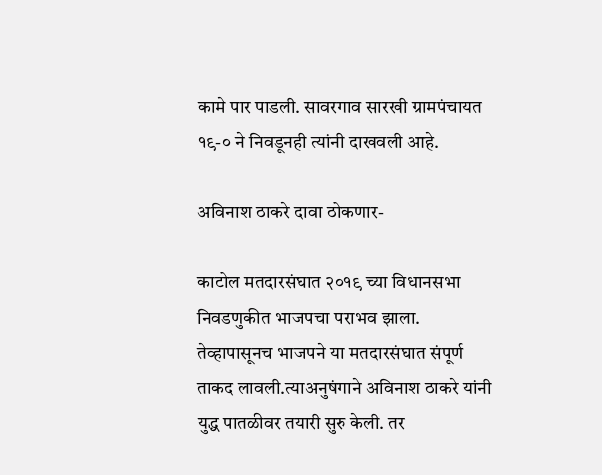कामे पार पाडली. सावरगाव सारखी ग्रामपंचायत १९-० ने निवडूनही त्यांनी दाखवली आहे.

अविनाश ठाकरे दावा ठोकणार-

काटोल मतदारसंघात २०१९ च्या विधानसभा निवडणुकीत भाजपचा पराभव झाला. तेव्हापासूनच भाजपने या मतदारसंघात संपूर्ण ताकद लावली.त्याअनुषंगाने अविनाश ठाकरे यांनी युद्ध पातळीवर तयारी सुरु केली. तर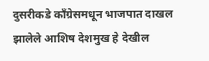दुसरीकडे काँग्रेसमधून भाजपात दाखल झालेले आशिष देशमुख हे देखील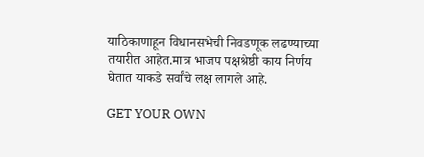याठिकाणाहून विधानसभेची निवडणूक लढण्याच्या तयारीत आहेत.मात्र भाजप पक्षश्रेष्ठी काय निर्णय घेतात याकडे सर्वांचे लक्ष लागले आहे.

GET YOUR OWN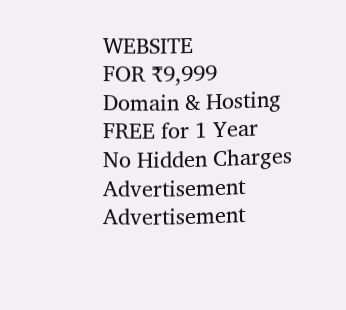WEBSITE
FOR ₹9,999
Domain & Hosting FREE for 1 Year
No Hidden Charges
Advertisement
Advertisement